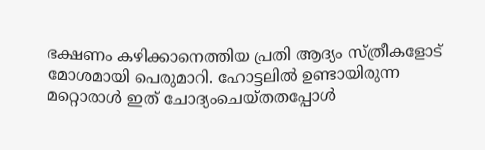ഭക്ഷണം കഴിക്കാനെത്തിയ പ്രതി ആദ്യം സ്ത്രീകളോട് മോശമായി പെരുമാറി. ഹോട്ടലിൽ ഉണ്ടായിരുന്ന മറ്റൊരാൾ ഇത് ചോദ്യംചെയ്തതപ്പോൾ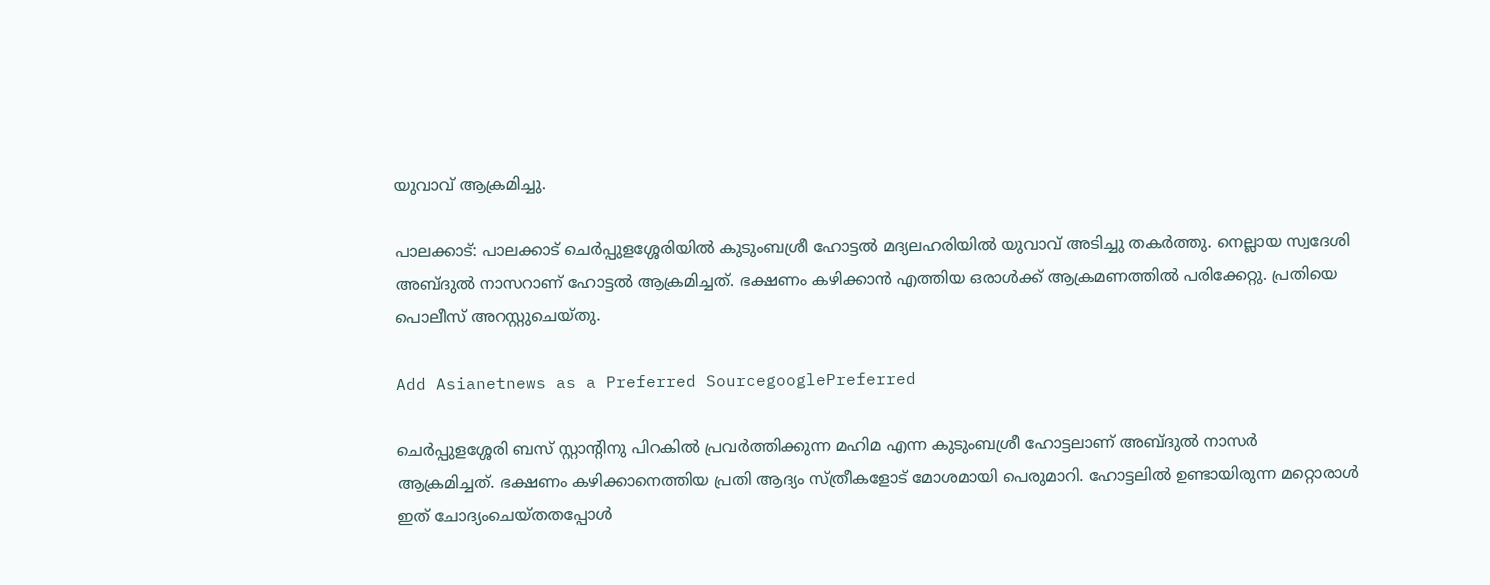യുവാവ് ആക്രമിച്ചു.

പാലക്കാട്: പാലക്കാട് ചെർപ്പുളശ്ശേരിയിൽ കുടുംബശ്രീ ഹോട്ടൽ മദ്യലഹരിയിൽ യുവാവ് അടിച്ചു തകർത്തു. നെല്ലായ സ്വദേശി അബ്ദുൽ നാസറാണ് ഹോട്ടൽ ആക്രമിച്ചത്. ഭക്ഷണം കഴിക്കാൻ എത്തിയ ഒരാൾക്ക് ആക്രമണത്തിൽ പരിക്കേറ്റു. പ്രതിയെ പൊലീസ് അറസ്റ്റുചെയ്തു.

Add Asianetnews as a Preferred SourcegooglePreferred

ചെർപ്പുളശ്ശേരി ബസ് സ്റ്റാന്‍റിനു പിറകിൽ പ്രവർത്തിക്കുന്ന മഹിമ എന്ന കുടുംബശ്രീ ഹോട്ടലാണ് അബ്ദുല്‍ നാസർ ആക്രമിച്ചത്. ഭക്ഷണം കഴിക്കാനെത്തിയ പ്രതി ആദ്യം സ്ത്രീകളോട് മോശമായി പെരുമാറി. ഹോട്ടലിൽ ഉണ്ടായിരുന്ന മറ്റൊരാൾ ഇത് ചോദ്യംചെയ്തതപ്പോൾ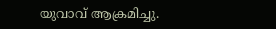യുവാവ് ആക്രമിച്ചു.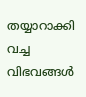തയ്യാറാക്കി വച്ച വിഭവങ്ങൾ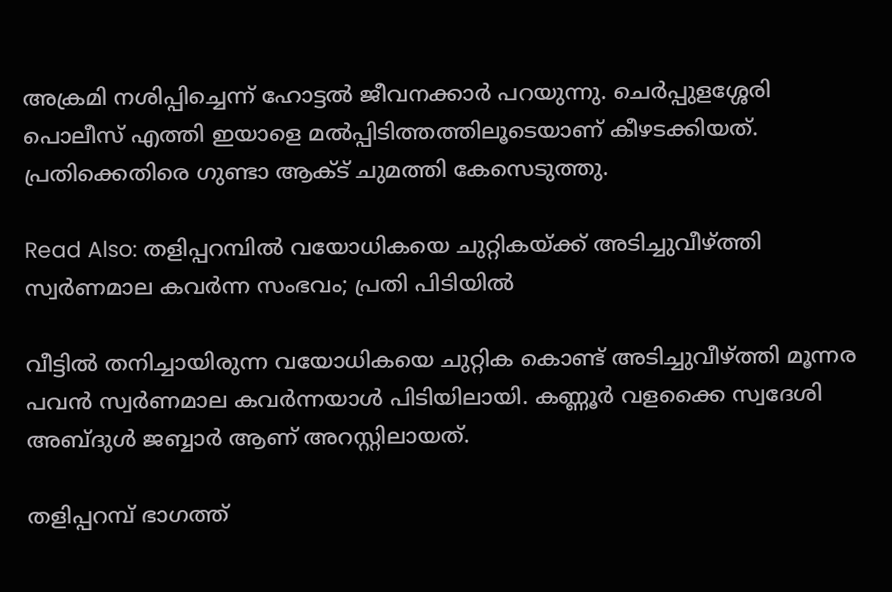അക്രമി നശിപ്പിച്ചെന്ന് ഹോട്ടൽ ജീവനക്കാർ പറയുന്നു. ചെർപ്പുളശ്ശേരി പൊലീസ് എത്തി ഇയാളെ മൽപ്പിടിത്തത്തിലൂടെയാണ് കീഴടക്കിയത്. പ്രതിക്കെതിരെ ഗുണ്ടാ ആക്ട് ചുമത്തി കേസെടുത്തു.

Read Also: തളിപ്പറമ്പില്‍ വയോധികയെ ചുറ്റികയ്ക്ക് അടിച്ചുവീഴ്ത്തി സ്വർണമാല കവർന്ന സംഭവം; പ്രതി പിടിയില്‍

വീട്ടിൽ തനിച്ചായിരുന്ന വയോധികയെ ചുറ്റിക കൊണ്ട് അടിച്ചുവീഴ്ത്തി മൂന്നര പവൻ സ്വർണമാല കവർന്നയാള്‍ പിടിയിലായി. കണ്ണൂർ വളക്കൈ സ്വദേശി അബ്ദുൾ ജബ്ബാർ ആണ് അറസ്റ്റിലായത്.

തളിപ്പറമ്പ് ഭാഗത്ത്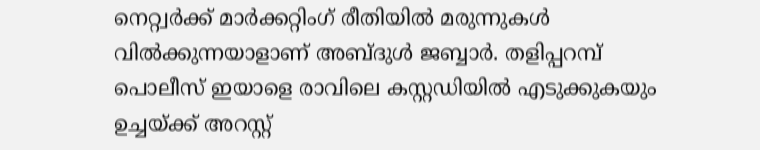നെറ്റ്വർക്ക് മാർക്കറ്റിംഗ് രീതിയിൽ മരുന്നുകൾ വിൽക്കുന്നയാളാണ് അബ്ദുൾ ജബ്ബാർ. തളിപ്പറമ്പ് പൊലീസ് ഇയാളെ രാവിലെ കസ്റ്റഡിയിൽ എടുക്കുകയും ഉച്ചയ്ക്ക് അറസ്റ്റ്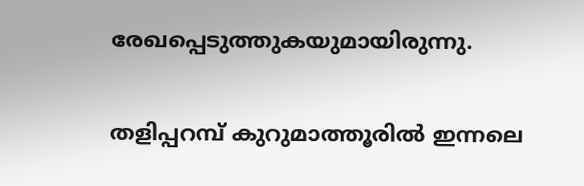രേഖപ്പെടുത്തുകയുമായിരുന്നു.

തളിപ്പറമ്പ് കുറുമാത്തൂരിൽ ഇന്നലെ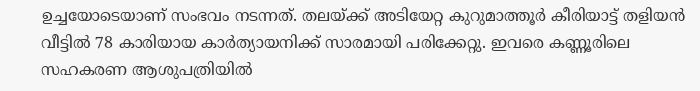ഉച്ചയോടെയാണ് സംഭവം നടന്നത്. തലയ്ക്ക് അടിയേറ്റ കുറുമാത്തൂർ കീരിയാട്ട് തളിയൻ വീട്ടിൽ 78 കാരിയായ കാർത്യായനിക്ക് സാരമായി പരിക്കേറ്റു. ഇവരെ കണ്ണൂരിലെ സഹകരണ ആശുപത്രിയിൽ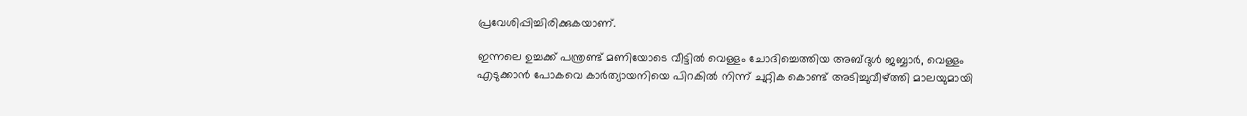പ്രവേശിപ്പിച്ചിരിക്കുകയാണ്.

ഇന്നലെ ഉച്ചക്ക് പന്ത്രണ്ട് മണിയോടെ വീട്ടിൽ വെള്ളം ചോദിച്ചെത്തിയ അബ്ദുള്‍ ജബ്ബാര്‍, വെള്ളം എടുക്കാൻ പോകവെ കാർത്യായനിയെ പിറകിൽ നിന്ന് ചുറ്റിക കൊണ്ട് അടിച്ചുവീഴ്ത്തി മാലയുമായി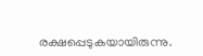രക്ഷപ്പെടുകയായിരുന്നു.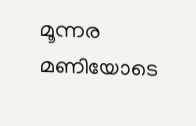മൂന്നര മണിയോടെ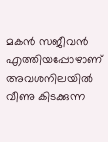മകൻ സജീവൻ എത്തിയപ്പോഴാണ് അവശനിലയിൽ വീണു കിടക്കുന്ന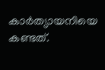കാർത്യായനിയെ കണ്ടത്.